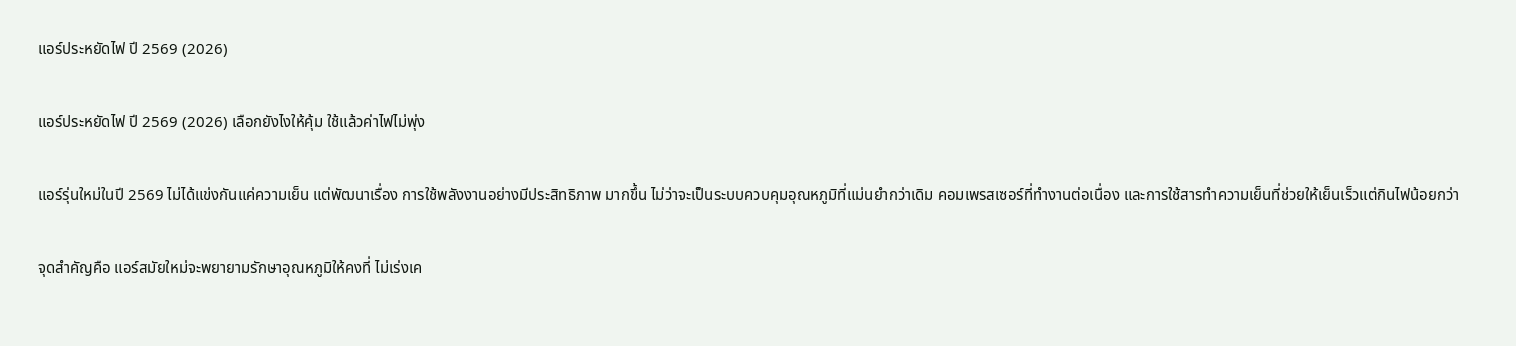แอร์ประหยัดไฟ ปี 2569 (2026)

แอร์ประหยัดไฟ ปี 2569 (2026) เลือกยังไงให้คุ้ม ใช้แล้วค่าไฟไม่พุ่ง

แอร์รุ่นใหม่ในปี 2569 ไม่ได้แข่งกันแค่ความเย็น แต่พัฒนาเรื่อง การใช้พลังงานอย่างมีประสิทธิภาพ มากขึ้น ไม่ว่าจะเป็นระบบควบคุมอุณหภูมิที่แม่นยำกว่าเดิม คอมเพรสเซอร์ที่ทำงานต่อเนื่อง และการใช้สารทำความเย็นที่ช่วยให้เย็นเร็วแต่กินไฟน้อยกว่า

จุดสำคัญคือ แอร์สมัยใหม่จะพยายามรักษาอุณหภูมิให้คงที่ ไม่เร่งเค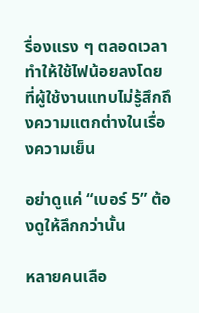รื่องแรง ๆ ตลอดเวลา ทำให้ใช้ไฟน้อยลงโดยที่ผู้ใช้งานแทบไม่รู้สึกถึงความแตกต่างในเรื่องความเย็น

อย่าดูแค่ “เบอร์ 5” ต้องดูให้ลึกกว่านั้น

หลายคนเลือ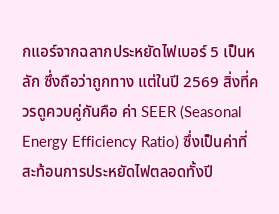กแอร์จากฉลากประหยัดไฟเบอร์ 5 เป็นหลัก ซึ่งถือว่าถูกทาง แต่ในปี 2569 สิ่งที่ควรดูควบคู่กันคือ ค่า SEER (Seasonal Energy Efficiency Ratio) ซึ่งเป็นค่าที่สะท้อนการประหยัดไฟตลอดทั้งปี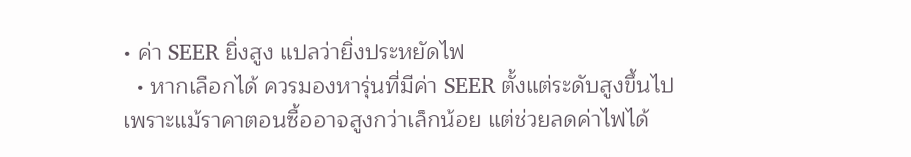• ค่า SEER ยิ่งสูง แปลว่ายิ่งประหยัดไฟ
  • หากเลือกได้ ควรมองหารุ่นที่มีค่า SEER ตั้งแต่ระดับสูงขึ้นไป เพราะแม้ราคาตอนซื้ออาจสูงกว่าเล็กน้อย แต่ช่วยลดค่าไฟได้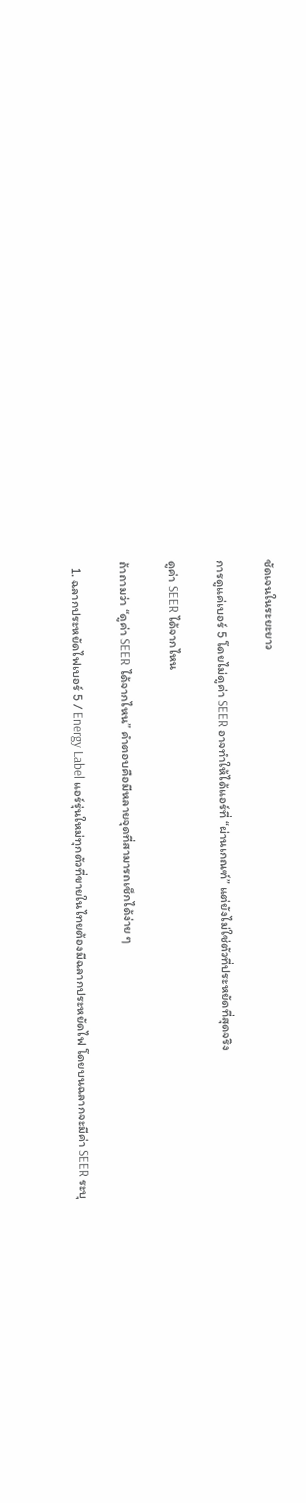ชัดเจนในระยะยาว

การดูแค่เบอร์ 5 โดยไม่ดูค่า SEER อาจทำให้ได้แอร์ที่ “ผ่านเกณฑ์” แต่ยังไม่ใช่ตัวที่ประหยัดที่สุดจริง

ดูค่า SEER ได้จากไหน

ถ้าถามว่า “ดูค่า SEER ได้จากไหน” คำตอบคือมีหลายจุดที่สามารถเช็กได้ง่าย ๆ

  1. ฉลากประหยัดไฟเบอร์ 5 / Energy Label แอร์รุ่นใหม่ทุกตัวที่ขายในไทยต้องมีฉลากประหยัดไฟ โดยบนฉลากจะมีค่า SEER ระบุ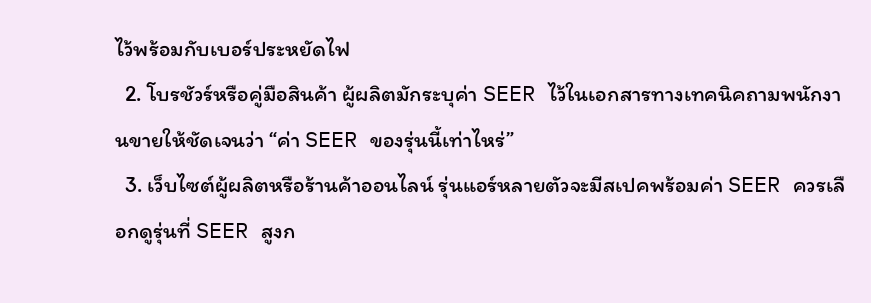ไว้พร้อมกับเบอร์ประหยัดไฟ
  2. โบรชัวร์หรือคู่มือสินค้า ผู้ผลิตมักระบุค่า SEER ไว้ในเอกสารทางเทคนิคถามพนักงานขายให้ชัดเจนว่า “ค่า SEER ของรุ่นนี้เท่าไหร่”
  3. เว็บไซต์ผู้ผลิตหรือร้านค้าออนไลน์ รุ่นแอร์หลายตัวจะมีสเปคพร้อมค่า SEER ควรเลือกดูรุ่นที่ SEER สูงก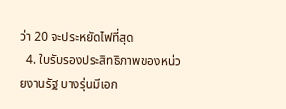ว่า 20 จะประหยัดไฟที่สุด
  4. ใบรับรองประสิทธิภาพของหน่วยงานรัฐ บางรุ่นมีเอก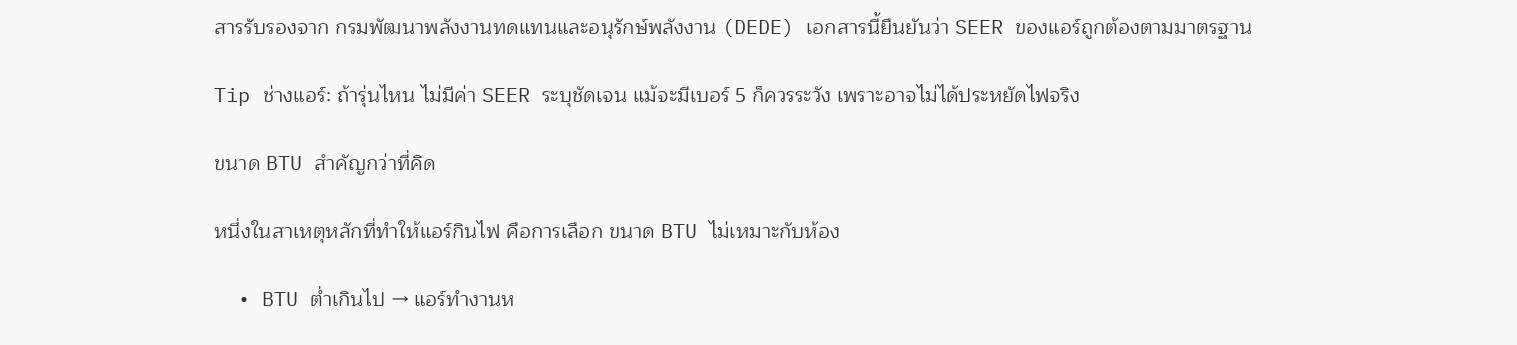สารรับรองจาก กรมพัฒนาพลังงานทดแทนและอนุรักษ์พลังงาน (DEDE) เอกสารนี้ยืนยันว่า SEER ของแอร์ถูกต้องตามมาตรฐาน

Tip ช่างแอร์: ถ้ารุ่นไหน ไม่มีค่า SEER ระบุชัดเจน แม้จะมีเบอร์ 5 ก็ควรระวัง เพราะอาจไม่ได้ประหยัดไฟจริง

ขนาด BTU สำคัญกว่าที่คิด

หนึ่งในสาเหตุหลักที่ทำให้แอร์กินไฟ คือการเลือก ขนาด BTU ไม่เหมาะกับห้อง

  • BTU ต่ำเกินไป → แอร์ทำงานห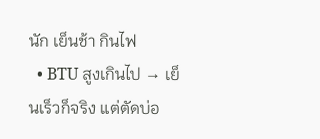นัก เย็นช้า กินไฟ
  • BTU สูงเกินไป → เย็นเร็วก็จริง แต่ตัดบ่อ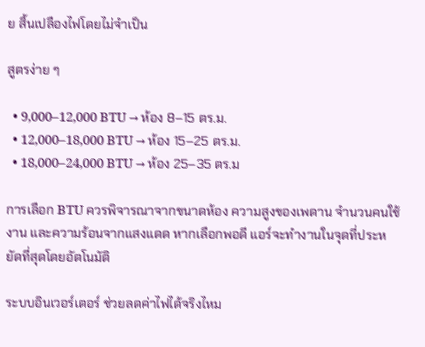ย สิ้นเปลืองไฟโดยไม่จำเป็น

สูตรง่าย ๆ

  • 9,000–12,000 BTU → ห้อง 8–15 ตร.ม.
  • 12,000–18,000 BTU → ห้อง 15–25 ตร.ม.
  • 18,000–24,000 BTU → ห้อง 25–35 ตร.ม

การเลือก BTU ควรพิจารณาจากขนาดห้อง ความสูงของเพดาน จำนวนคนใช้งาน และความร้อนจากแสงแดด หากเลือกพอดี แอร์จะทำงานในจุดที่ประหยัดที่สุดโดยอัตโนมัติ

ระบบอินเวอร์เตอร์ ช่วยลดค่าไฟได้จริงไหม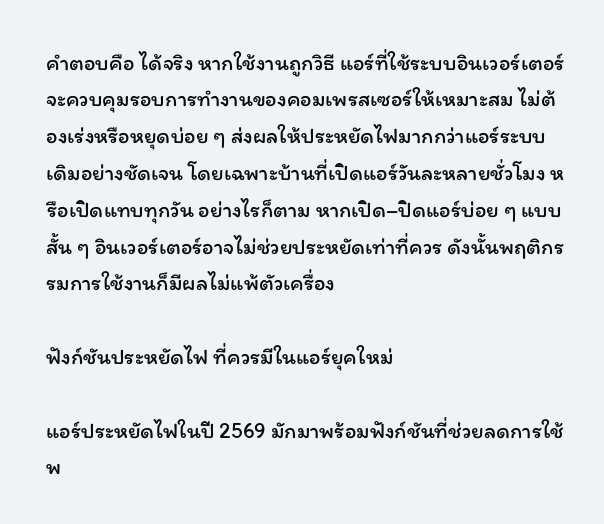คำตอบคือ ได้จริง หากใช้งานถูกวิธี แอร์ที่ใช้ระบบอินเวอร์เตอร์จะควบคุมรอบการทำงานของคอมเพรสเซอร์ให้เหมาะสม ไม่ต้องเร่งหรือหยุดบ่อย ๆ ส่งผลให้ประหยัดไฟมากกว่าแอร์ระบบเดิมอย่างชัดเจน โดยเฉพาะบ้านที่เปิดแอร์วันละหลายชั่วโมง หรือเปิดแทบทุกวัน อย่างไรก็ตาม หากเปิด–ปิดแอร์บ่อย ๆ แบบสั้น ๆ อินเวอร์เตอร์อาจไม่ช่วยประหยัดเท่าที่ควร ดังนั้นพฤติกรรมการใช้งานก็มีผลไม่แพ้ตัวเครื่อง

ฟังก์ชันประหยัดไฟ ที่ควรมีในแอร์ยุคใหม่

แอร์ประหยัดไฟในปี 2569 มักมาพร้อมฟังก์ชันที่ช่วยลดการใช้พ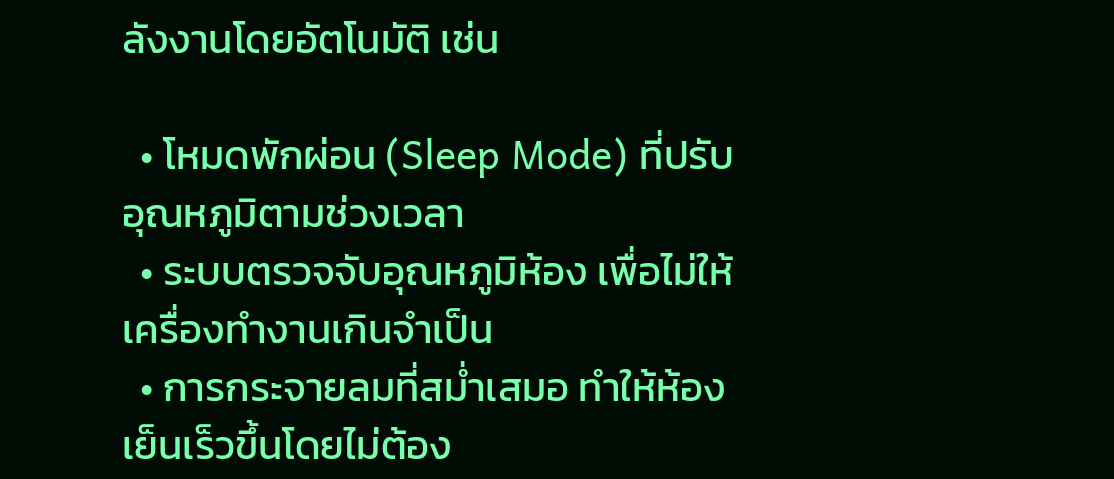ลังงานโดยอัตโนมัติ เช่น

  • โหมดพักผ่อน (Sleep Mode) ที่ปรับอุณหภูมิตามช่วงเวลา
  • ระบบตรวจจับอุณหภูมิห้อง เพื่อไม่ให้เครื่องทำงานเกินจำเป็น
  • การกระจายลมที่สม่ำเสมอ ทำให้ห้องเย็นเร็วขึ้นโดยไม่ต้อง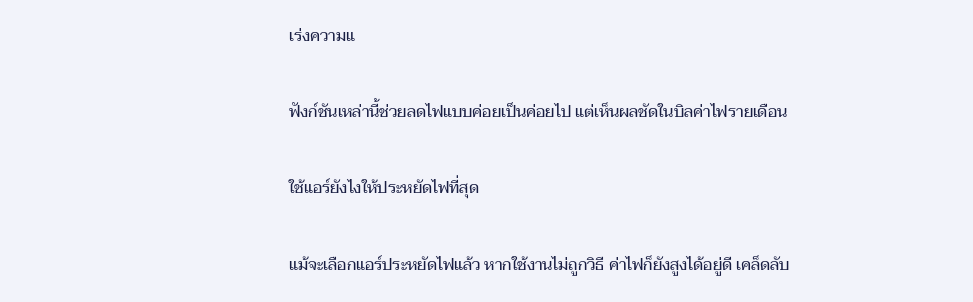เร่งความแ

ฟังก์ชันเหล่านี้ช่วยลดไฟแบบค่อยเป็นค่อยไป แต่เห็นผลชัดในบิลค่าไฟรายเดือน

ใช้แอร์ยังไงให้ประหยัดไฟที่สุด

แม้จะเลือกแอร์ประหยัดไฟแล้ว หากใช้งานไม่ถูกวิธี ค่าไฟก็ยังสูงได้อยู่ดี เคล็ดลับ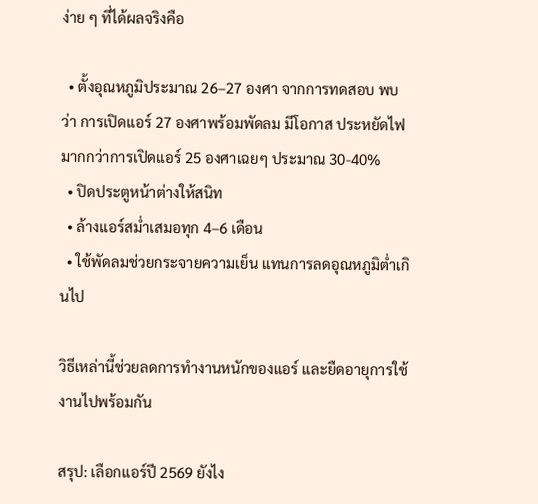ง่าย ๆ ที่ได้ผลจริงคือ

  • ตั้งอุณหภูมิประมาณ 26–27 องศา จากการทดสอบ พบว่า การเปิดแอร์ 27 องศาพร้อมพัดลม มีโอกาส ประหยัดไฟมากกว่าการเปิดแอร์ 25 องศาเฉยๆ ประมาณ 30-40%
  • ปิดประตูหน้าต่างให้สนิท
  • ล้างแอร์สม่ำเสมอทุก 4–6 เดือน
  • ใช้พัดลมช่วยกระจายความเย็น แทนการลดอุณหภูมิต่ำเกินไป

วิธีเหล่านี้ช่วยลดการทำงานหนักของแอร์ และยืดอายุการใช้งานไปพร้อมกัน

สรุป: เลือกแอร์ปี 2569 ยังไง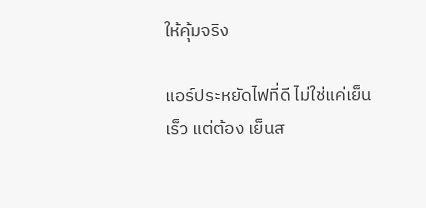ให้คุ้มจริง

แอร์ประหยัดไฟที่ดี ไม่ใช่แค่เย็นเร็ว แต่ต้อง เย็นส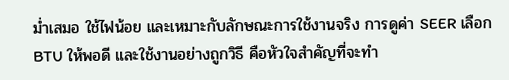ม่ำเสมอ ใช้ไฟน้อย และเหมาะกับลักษณะการใช้งานจริง การดูค่า SEER เลือก BTU ให้พอดี และใช้งานอย่างถูกวิธี คือหัวใจสำคัญที่จะทำ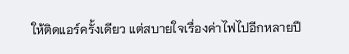ให้ติดแอร์ครั้งเดียว แต่สบายใจเรื่องค่าไฟไปอีกหลายปี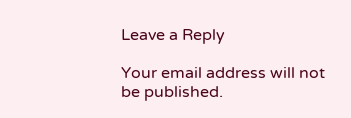Leave a Reply

Your email address will not be published.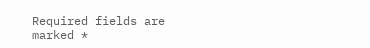Required fields are marked *